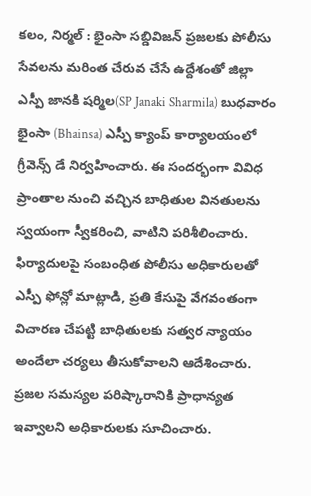కలం, నిర్మల్ : భైంసా సబ్డివిజన్ ప్రజలకు పోలీసు సేవలను మరింత చేరువ చేసే ఉద్దేశంతో జిల్లా ఎస్పీ జానకి షర్మిల(SP Janaki Sharmila) బుధవారం భైంసా (Bhainsa) ఎస్పీ క్యాంప్ కార్యాలయంలో గ్రీవెన్స్ డే నిర్వహించారు. ఈ సందర్భంగా వివిధ ప్రాంతాల నుంచి వచ్చిన బాధితుల వినతులను స్వయంగా స్వీకరించి, వాటిని పరిశీలించారు. ఫిర్యాదులపై సంబంధిత పోలీసు అధికారులతో ఎస్పీ ఫోన్లో మాట్లాడి, ప్రతి కేసుపై వేగవంతంగా విచారణ చేపట్టి బాధితులకు సత్వర న్యాయం అందేలా చర్యలు తీసుకోవాలని ఆదేశించారు. ప్రజల సమస్యల పరిష్కారానికి ప్రాధాన్యత ఇవ్వాలని అధికారులకు సూచించారు.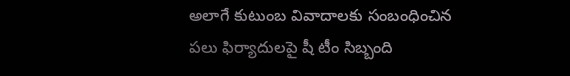అలాగే కుటుంబ వివాదాలకు సంబంధించిన పలు ఫిర్యాదులపై షీ టీం సిబ్బంది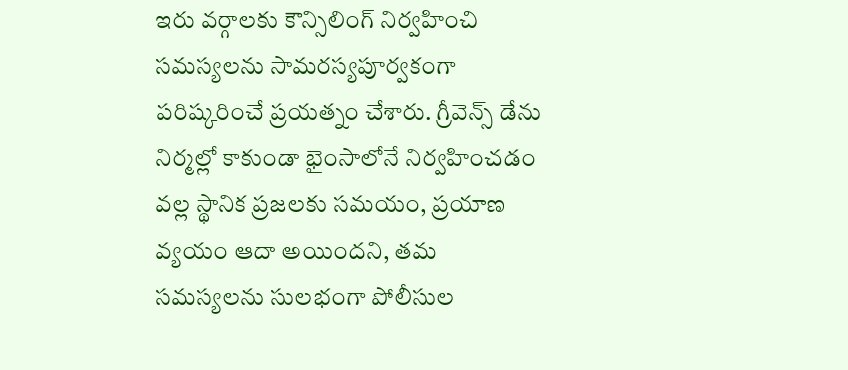ఇరు వర్గాలకు కౌన్సిలింగ్ నిర్వహించి సమస్యలను సామరస్యపూర్వకంగా పరిష్కరించే ప్రయత్నం చేశారు. గ్రీవెన్స్ డేను నిర్మల్లో కాకుండా భైంసాలోనే నిర్వహించడం వల్ల స్థానిక ప్రజలకు సమయం, ప్రయాణ వ్యయం ఆదా అయిందని, తమ సమస్యలను సులభంగా పోలీసుల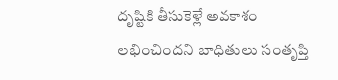దృష్టికి తీసుకెళ్లే అవకాశం లభించిందని బాధితులు సంతృప్తి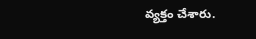వ్యక్తం చేశారు.